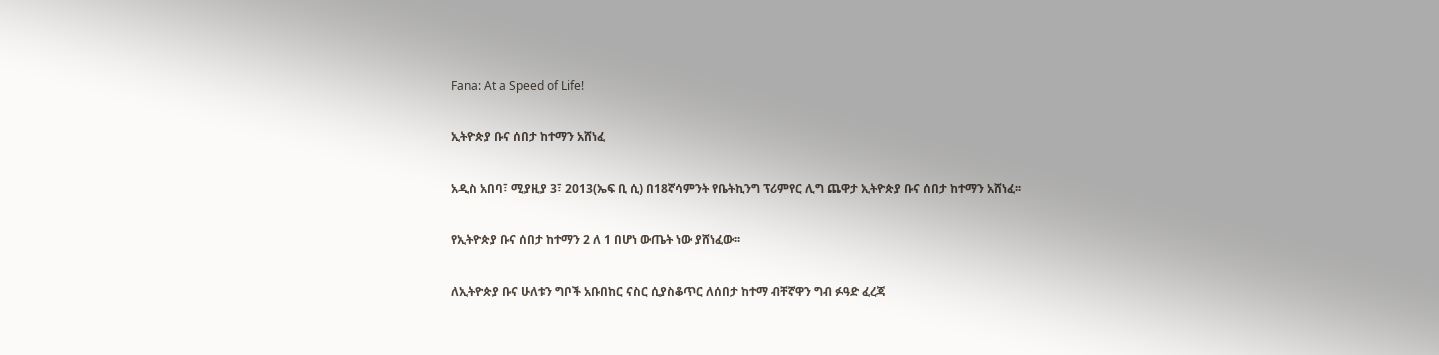Fana: At a Speed of Life!

ኢትዮጵያ ቡና ሰበታ ከተማን አሸነፈ

አዲስ አበባ፣ ሚያዚያ 3፣ 2013(ኤፍ ቢ ሲ) በ18ኛሳምንት የቤትኪንግ ፕሪምየር ሊግ ጨዋታ ኢትዮጵያ ቡና ሰበታ ከተማን አሸነፈ፡፡

የኢትዮጵያ ቡና ሰበታ ከተማን 2 ለ 1 በሆነ ውጤት ነው ያሸነፈው፡፡

ለኢትዮጵያ ቡና ሁለቱን ግቦች አቡበከር ናስር ሲያስቆጥር ለሰበታ ከተማ ብቸኛዋን ግብ ፉዓድ ፈረጃ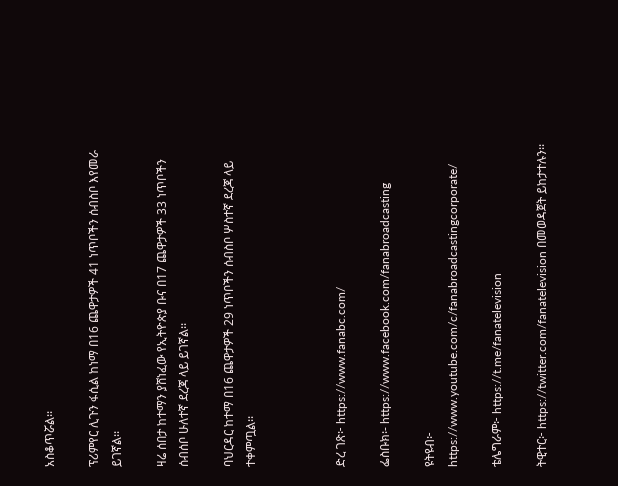አስቆጥሯል፡፡

ፕሪምየር ሊጉን ፋሲል ከነማ በ16 ጨዋታዎች 41 ነጥቦችን ሰብስቦ እየመራ ይገኛል፡፡

ዛሬ ሰበታ ከተማን ያሸነፈው የኢትዮጵያ ቡና በ17 ጨዋታዎች 33 ነጥቦችን ሰብሰቦ ሁለተኛ ደረጃ ላይ ይገኛል፡፡

ባህርዳር ከተማ በ16 ጨዋታዎች 29 ነጥቦችን ሰብስቦ ሦስተኛ ደረጃ ላይ ተቀምጧል፡፡



ድረ ገጽ፦ https://www.fanabc.com/

ፌስቡክ፡- https://www.facebook.com/fanabroadcasting

ዩትዩብ፦ https://www.youtube.com/c/fanabroadcastingcorporate/

ቴሌግራም፦ https://t.me/fanatelevision

ትዊተር፦ https://twitter.com/fanatelevision በመወዳጀት ይከታተሉን፡፡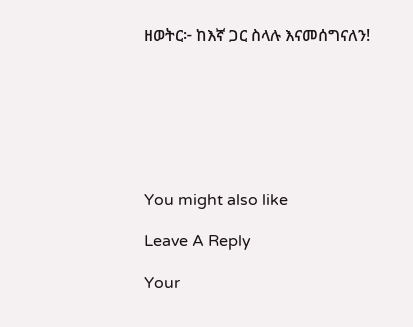ዘወትር፦ ከእኛ ጋር ስላሉ እናመሰግናለን!







You might also like

Leave A Reply

Your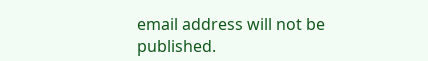email address will not be published.